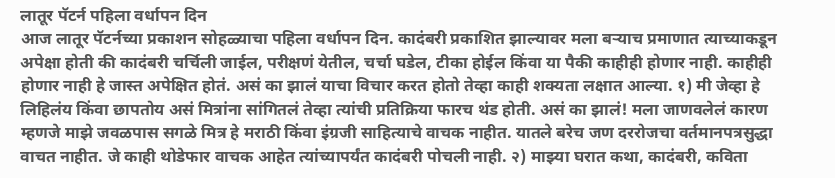लातूर पॅटर्न पहिला वर्धापन दिन
आज लातूर पॅटर्नच्या प्रकाशन सोहळ्याचा पहिला वर्धापन दिन. कादंबरी प्रकाशित झाल्यावर मला बऱ्याच प्रमाणात त्याच्याकडून अपेक्षा होती की कादंबरी चर्चिली जाईल, परीक्षणं येतील, चर्चा घडेल, टीका होईल किंवा या पैकी काहीही होणार नाही. काहीही होणार नाही हे जास्त अपेक्षित होतं. असं का झालं याचा विचार करत होतो तेव्हा काही शक्यता लक्षात आल्या. १) मी जेव्हा हे लिहिलंय किंवा छापतोय असं मित्रांना सांगितलं तेव्हा त्यांची प्रतिक्रिया फारच थंड होती. असं का झालं! मला जाणवलेलं कारण म्हणजे माझे जवळपास सगळे मित्र हे मराठी किंवा इंग्रजी साहित्याचे वाचक नाहीत. यातले बरेच जण दररोजचा वर्तमानपत्रसुद्धा वाचत नाहीत. जे काही थोडेफार वाचक आहेत त्यांच्यापर्यंत कादंबरी पोचली नाही. २) माझ्या घरात कथा, कादंबरी, कविता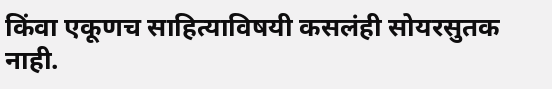किंवा एकूणच साहित्याविषयी कसलंही सोयरसुतक नाही.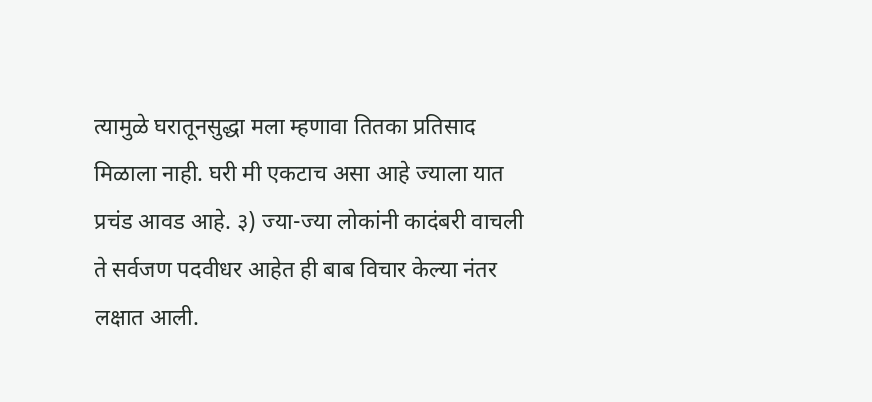त्यामुळे घरातूनसुद्धा मला म्हणावा तितका प्रतिसाद मिळाला नाही. घरी मी एकटाच असा आहे ज्याला यात प्रचंड आवड आहे. ३) ज्या-ज्या लोकांनी कादंबरी वाचली ते सर्वजण पदवीधर आहेत ही बाब विचार केल्या नंतर लक्षात आली.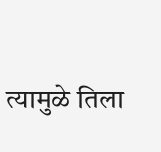त्यामुळे तिला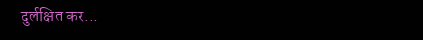दुर्लक्षित कर...